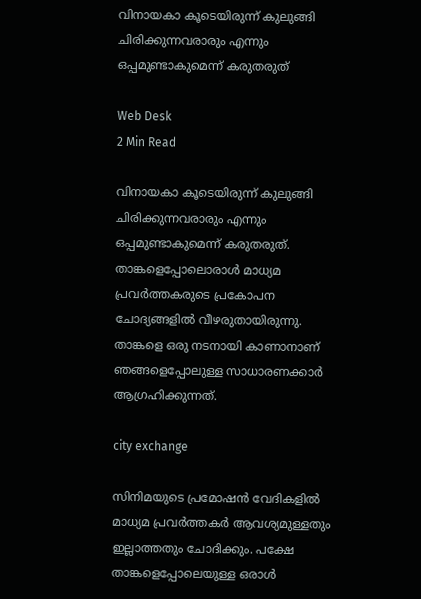വിനായകാ കൂടെയിരുന്ന് കുലുങ്ങി ചിരിക്കുന്നവരാരും എന്നും ഒപ്പമുണ്ടാകുമെന്ന് കരുതരുത്

Web Desk
2 Min Read

വിനായകാ കൂടെയിരുന്ന് കുലുങ്ങി ചിരിക്കുന്നവരാരും എന്നും ഒപ്പമുണ്ടാകുമെന്ന് കരുതരുത്. താങ്കളെപ്പോലൊരാള്‍ മാധ്യമ പ്രവര്‍ത്തകരുടെ പ്രകോപന ചോദ്യങ്ങളില്‍ വീഴരുതായിരുന്നു. താങ്കളെ ഒരു നടനായി കാണാനാണ് ഞങ്ങളെപ്പോലുള്ള സാധാരണക്കാര്‍ ആഗ്രഹിക്കുന്നത്.

city exchange

സിനിമയുടെ പ്രമോഷന്‍ വേദികളില്‍ മാധ്യമ പ്രവര്‍ത്തകര്‍ ആവശ്യമുള്ളതും ഇല്ലാത്തതും ചോദിക്കും. പക്ഷേ താങ്കളെപ്പോലെയുള്ള ഒരാള്‍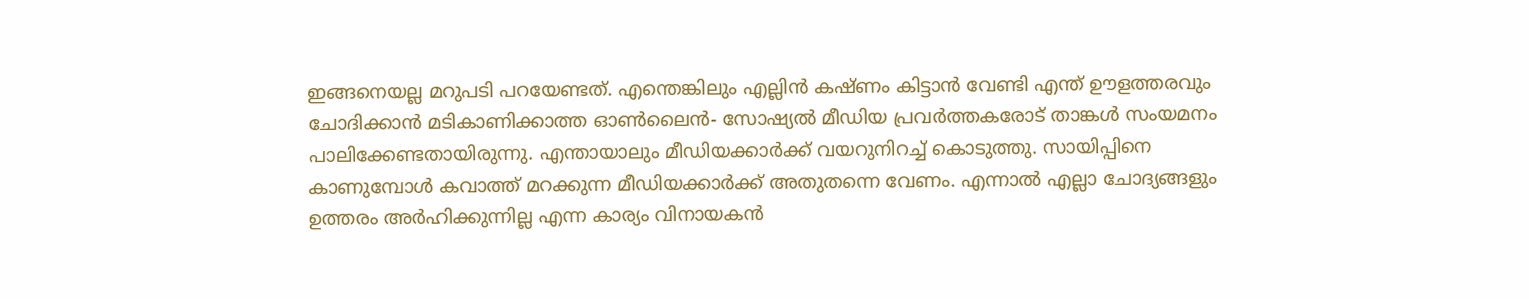ഇങ്ങനെയല്ല മറുപടി പറയേണ്ടത്. എന്തെങ്കിലും എല്ലിന്‍ കഷ്ണം കിട്ടാന്‍ വേണ്ടി എന്ത് ഊളത്തരവും ചോദിക്കാന്‍ മടികാണിക്കാത്ത ഓണ്‍ലൈന്‍- സോഷ്യല്‍ മീഡിയ പ്രവര്‍ത്തകരോട് താങ്കള്‍ സംയമനം പാലിക്കേണ്ടതായിരുന്നു. എന്തായാലും മീഡിയക്കാര്‍ക്ക് വയറുനിറച്ച് കൊടുത്തു. സായിപ്പിനെ കാണുമ്പോള്‍ കവാത്ത് മറക്കുന്ന മീഡിയക്കാര്‍ക്ക് അതുതന്നെ വേണം. എന്നാല്‍ എല്ലാ ചോദ്യങ്ങളും ഉത്തരം അര്‍ഹിക്കുന്നില്ല എന്ന കാര്യം വിനായകന്‍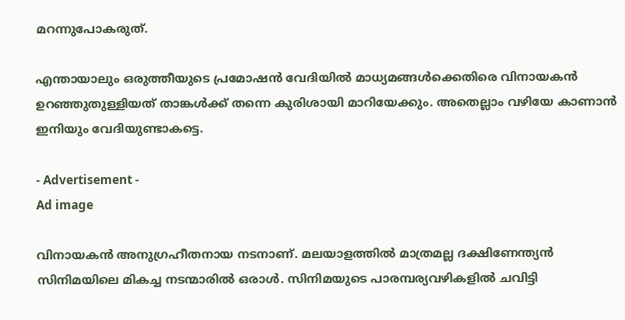മറന്നുപോകരുത്.

എന്തായാലും ഒരുത്തീയുടെ പ്രമോഷന്‍ വേദിയില്‍ മാധ്യമങ്ങള്‍ക്കെതിരെ വിനായകന്‍ ഉറഞ്ഞുതുള്ളിയത് താങ്കള്‍ക്ക് തന്നെ കുരിശായി മാറിയേക്കും. അതെല്ലാം വഴിയേ കാണാന്‍ ഇനിയും വേദിയുണ്ടാകട്ടെ.

- Advertisement -
Ad image

വിനായകന്‍ അനുഗ്രഹീതനായ നടനാണ്. മലയാളത്തില്‍ മാത്രമല്ല ദക്ഷിണേന്ത്യന്‍ സിനിമയിലെ മികച്ച നടന്മാരില്‍ ഒരാള്‍. സിനിമയുടെ പാരമ്പര്യവഴികളില്‍ ചവിട്ടി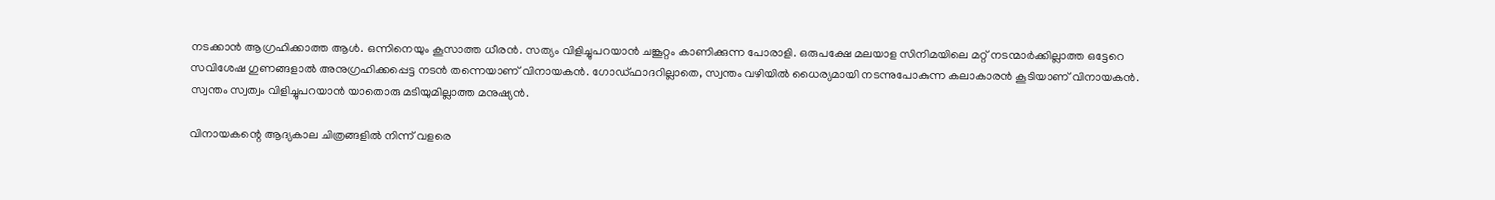നടക്കാന്‍ ആഗ്രഹിക്കാത്ത ആള്‍. ഒന്നിനെയും കൂസാത്ത ധീരന്‍. സത്യം വിളിച്ചുപറയാന്‍ ചങ്കൂറ്റം കാണിക്കുന്ന പോരാളി. ഒരുപക്ഷേ മലയാള സിനിമയിലെ മറ്റ് നടന്മാര്‍ക്കില്ലാത്ത ഒട്ടേറെ സവിശേഷ ഗുണങ്ങളാല്‍ അനുഗ്രഹിക്കപ്പെട്ട നടന്‍ തന്നെയാണ് വിനായകന്‍. ഗോഡ്ഫാദറില്ലാതെ, സ്വന്തം വഴിയില്‍ ധൈര്യമായി നടന്നുപോകുന്ന കലാകാരന്‍ കൂടിയാണ് വിനായകന്‍. സ്വന്തം സ്വത്വം വിളിച്ചുപറയാന്‍ യാതൊരു മടിയുമില്ലാത്ത മനുഷ്യന്‍.

വിനായകന്റെ ആദ്യകാല ചിത്രങ്ങളില്‍ നിന്ന് വളരെ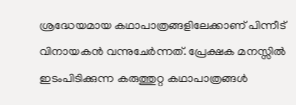ശ്രദ്ധേയമായ കഥാപാത്രങ്ങളിലേക്കാണ് പിന്നീട് വിനായകന്‍ വന്നുചേര്‍ന്നത്. പ്രേക്ഷക മനസ്സില്‍ ഇടംപിടിക്കുന്ന കരുത്തുറ്റ കഥാപാത്രങ്ങള്‍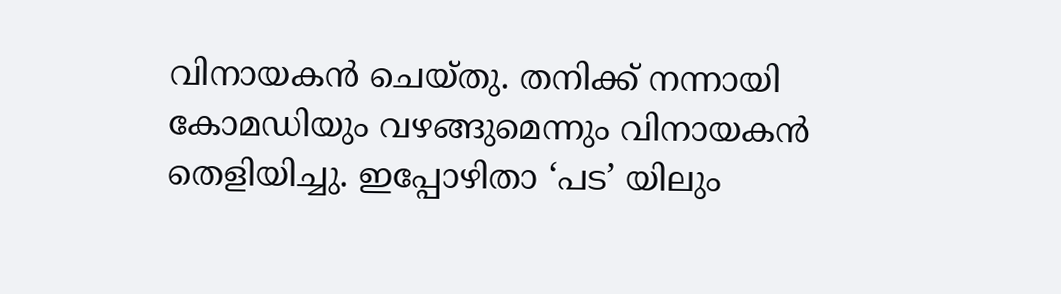വിനായകന്‍ ചെയ്തു. തനിക്ക് നന്നായി കോമഡിയും വഴങ്ങുമെന്നും വിനായകന്‍ തെളിയിച്ചു. ഇപ്പോഴിതാ ‘പട’ യിലും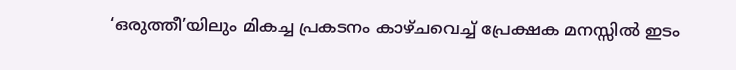‘ഒരുത്തീ’യിലും മികച്ച പ്രകടനം കാഴ്ചവെച്ച് പ്രേക്ഷക മനസ്സില്‍ ഇടം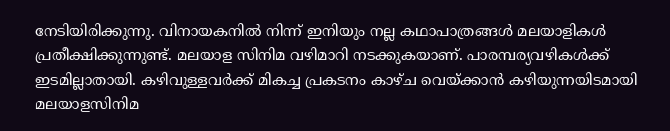നേടിയിരിക്കുന്നു. വിനായകനില്‍ നിന്ന് ഇനിയും നല്ല കഥാപാത്രങ്ങള്‍ മലയാളികള്‍ പ്രതീക്ഷിക്കുന്നുണ്ട്. മലയാള സിനിമ വഴിമാറി നടക്കുകയാണ്. പാരമ്പര്യവഴികള്‍ക്ക് ഇടമില്ലാതായി. കഴിവുള്ളവര്‍ക്ക് മികച്ച പ്രകടനം കാഴ്ച വെയ്ക്കാന്‍ കഴിയുന്നയിടമായി മലയാളസിനിമ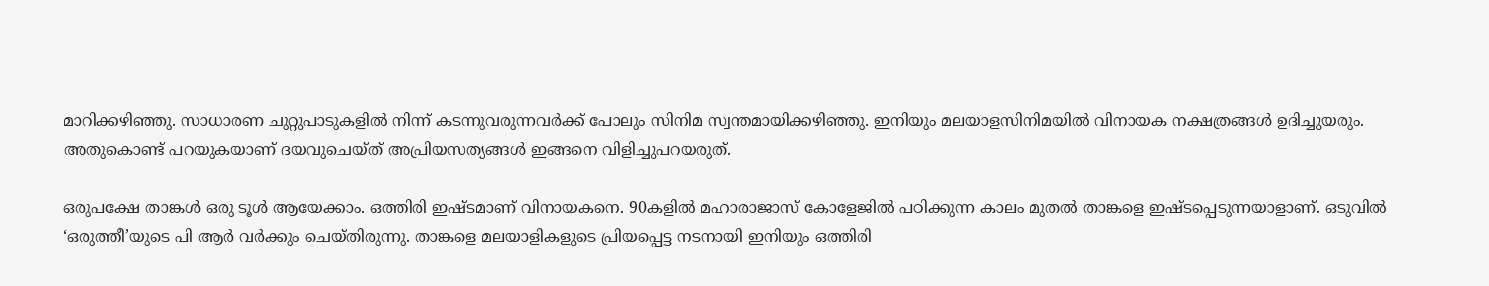മാറിക്കഴിഞ്ഞു. സാധാരണ ചുറ്റുപാടുകളില്‍ നിന്ന് കടന്നുവരുന്നവര്‍ക്ക് പോലും സിനിമ സ്വന്തമായിക്കഴിഞ്ഞു. ഇനിയും മലയാളസിനിമയില്‍ വിനായക നക്ഷത്രങ്ങള്‍ ഉദിച്ചുയരും. അതുകൊണ്ട് പറയുകയാണ് ദയവുചെയ്ത് അപ്രിയസത്യങ്ങള്‍ ഇങ്ങനെ വിളിച്ചുപറയരുത്.

ഒരുപക്ഷേ താങ്കള്‍ ഒരു ടൂള്‍ ആയേക്കാം. ഒത്തിരി ഇഷ്ടമാണ് വിനായകനെ. 90കളില്‍ മഹാരാജാസ് കോളേജില്‍ പഠിക്കുന്ന കാലം മുതല്‍ താങ്കളെ ഇഷ്ടപ്പെടുന്നയാളാണ്. ഒടുവില്‍ ‘ഒരുത്തീ’യുടെ പി ആര്‍ വര്‍ക്കും ചെയ്തിരുന്നു. താങ്കളെ മലയാളികളുടെ പ്രിയപ്പെട്ട നടനായി ഇനിയും ഒത്തിരി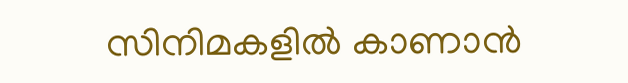സിനിമകളില്‍ കാണാന്‍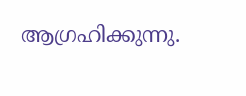ആഗ്രഹിക്കുന്നു.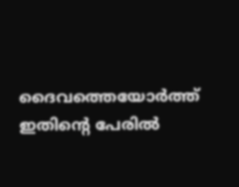ദൈവത്തെയോര്‍ത്ത് ഇതിന്റെ പേരില്‍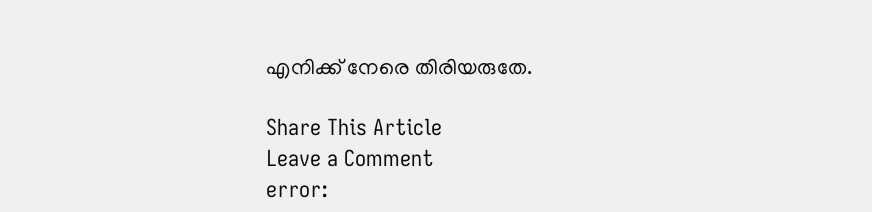എനിക്ക് നേരെ തിരിയരുതേ.

Share This Article
Leave a Comment
error: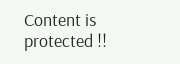Content is protected !!